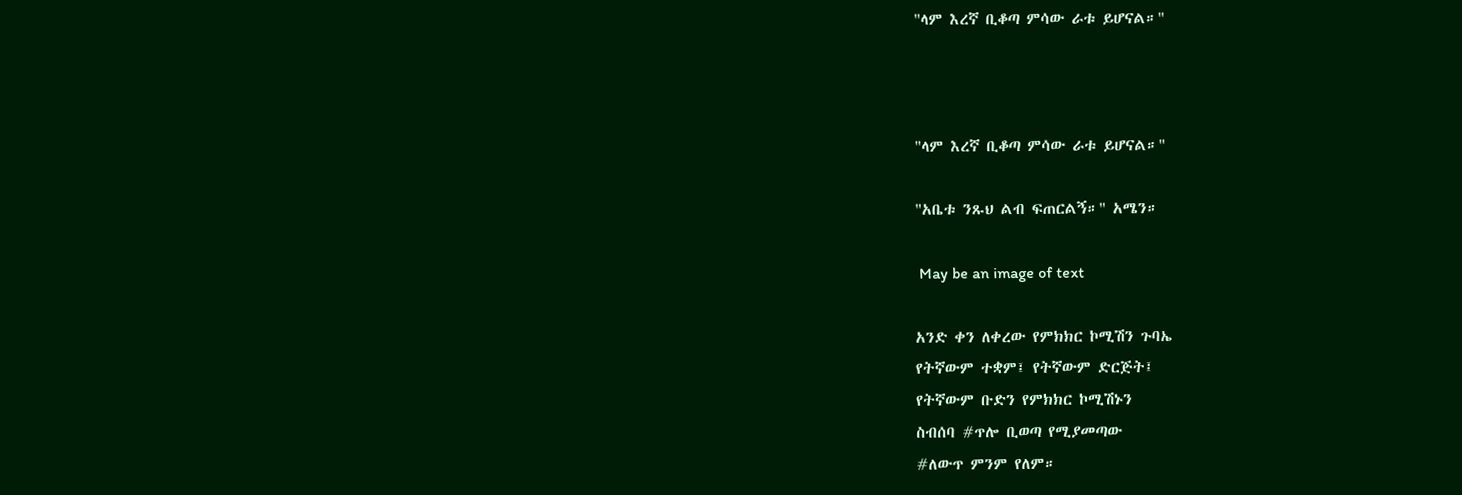"ላም እረኛ ቢቆጣ ምሳው ራቱ ይሆናል።"



"ላም እረኛ ቢቆጣ ምሳው ራቱ ይሆናል።"

"አቤቱ ንጹህ ልብ ፍጠርልኝ።" አሜን።

 May be an image of text

አንድ ቀን ለቀረው የምክክር ኮሚሽን ጉባኤ
የትኛውም ተቋም፤ የትኛውም ድርጅት፤
የትኛውም ቡድን የምክክር ኮሚሽኑን
ስብሰባ #ጥሎ ቢወጣ የሚያመጣው
#ለውጥ ምንም የለም።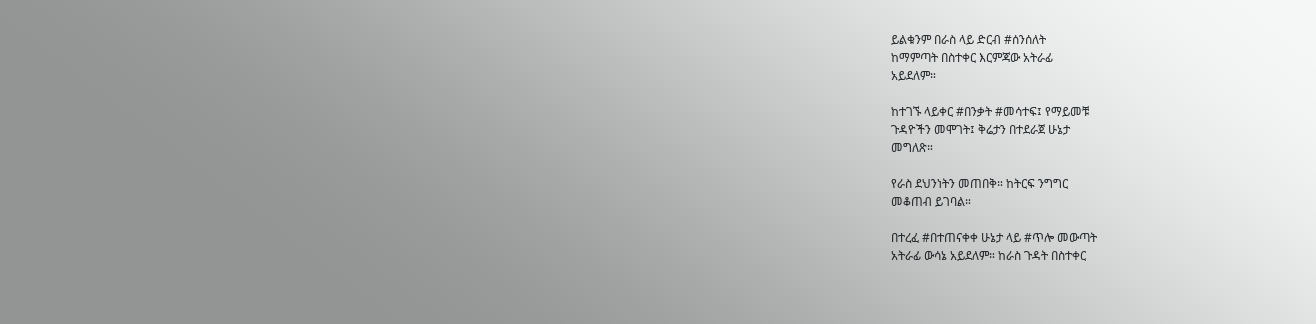ይልቁንም በራስ ላይ ድርብ #ሰንሰለት
ከማምጣት በስተቀር እርምጃው አትራፊ
አይደለም።

ከተገኙ ላይቀር #በንቃት #መሳተፍ፤ የማይመቹ
ጉዳዮችን መሞገት፤ ቅሬታን በተደራጀ ሁኔታ
መግለጽ።

የራስ ደህንነትን መጠበቅ። ከትርፍ ንግግር
መቆጠብ ይገባል።

በተረፈ #በተጠናቀቀ ሁኔታ ላይ #ጥሎ መውጣት
አትራፊ ውሳኔ አይደለም። ከራስ ጉዳት በስተቀር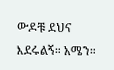ውዶቹ ደህና እደሩልኝ። አሜን።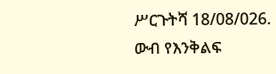ሥርጉትሻ 18/08/026.
ውብ የእንቅልፍ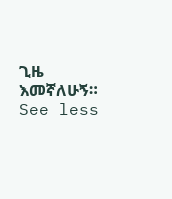ጊዜ እመኛለሁኝ።
See less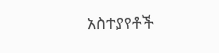አስተያየቶች